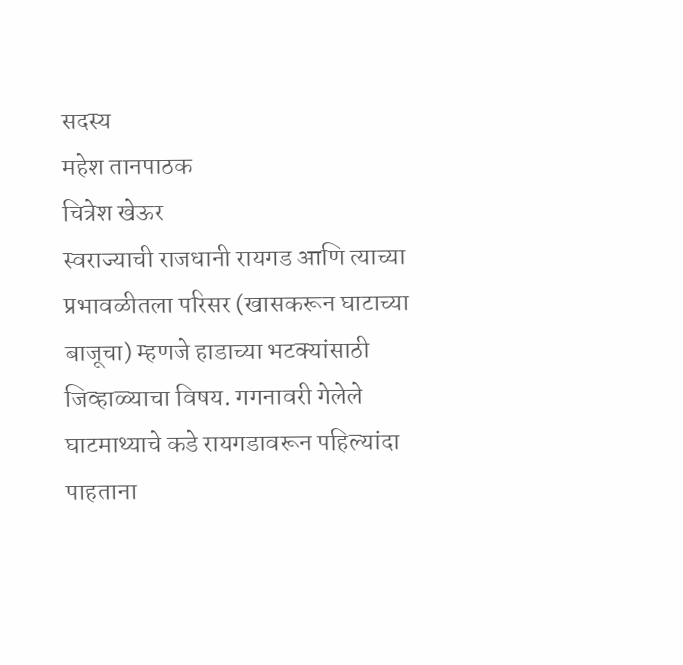सदस्य
महेश तानपाठक
चित्रेश खेऊर
स्वराज्याची राजधानी रायगड आणि त्याच्या प्रभावळीतला परिसर (खासकरून घाटाच्या बाजूचा) म्हणजे हाडाच्या भटक्यांसाठी जिव्हाळ्याचा विषय. गगनावरी गेलेले घाटमाथ्याचे कडे रायगडावरून पहिल्यांदा पाहताना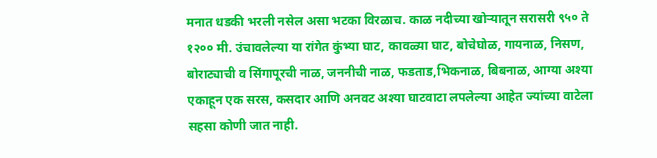मनात धडकी भरली नसेल असा भटका विरळाच. काळ नदीच्या खोऱ्यातून सरासरी ९५० ते १२०० मी. उंचावलेल्या या रांगेत कुंभ्या घाट, कावळ्या घाट, बोचेघोळ, गायनाळ, निसण, बोराट्याची व सिंगापूरची नाळ, जननीची नाळ, फडताड,भिकनाळ, बिबनाळ, आग्या अश्या एकाहून एक सरस, कसदार आणि अनवट अश्या घाटवाटा लपलेल्या आहेत ज्यांच्या वाटेला सहसा कोणी जात नाही.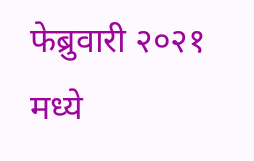फेब्रुवारी २०२१ मध्ये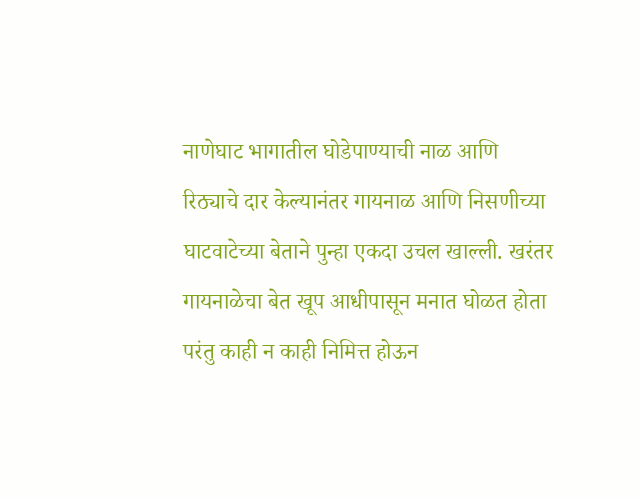नाणेघाट भागातील घोडेपाण्याची नाळ आणि रिठ्याचे दार केल्यानंतर गायनाळ आणि निसणीच्या घाटवाटेच्या बेताने पुन्हा एकदा उचल खाल्ली. खरंतर गायनाळेचा बेत खूप आधीपासून मनात घोळत होता परंतु काही न काही निमित्त होऊन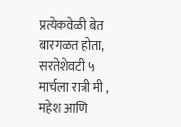प्रत्येकवेळी बेत बारगळत होता, सरतेशेवटी ५ मार्चला रात्री मी , महेश आणि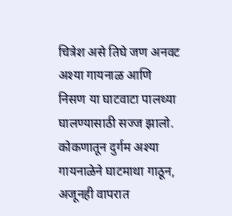चित्रेश असे तिघे जण अनवट अश्या गायनाळ आणि निसण या घाटवाटा पालथ्या घालण्यासाठी सज्ज झालो.
कोकणातून दुर्गम अश्या गायनाळेने घाटमाथा गाठून, अजूनही वापरात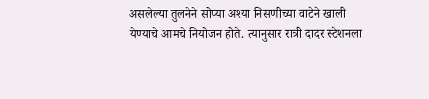असलेल्या तुलनेने सोप्या अश्या निसणीच्या वाटेने खाली येण्याचे आमचे नियोजन होते. त्यानुसार रात्री दादर स्टेशनला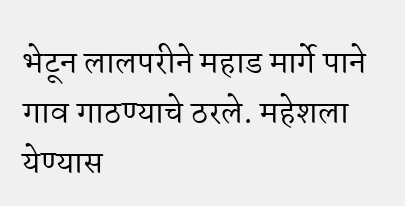भेटून लालपरीने महाड मार्गे पाने गाव गाठण्याचे ठरले. महेशला येण्यास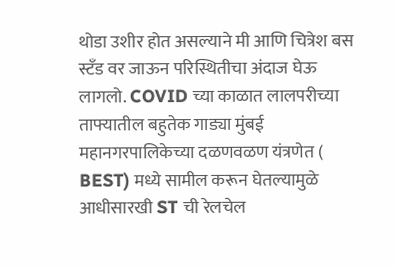थोडा उशीर होत असल्याने मी आणि चित्रेश बस स्टँड वर जाऊन परिस्थितीचा अंदाज घेऊ लागलो. COVID च्या काळात लालपरीच्या ताफ्यातील बहुतेक गाड्या मुंबई महानगरपालिकेच्या दळणवळण यंत्रणेत ( BEST) मध्ये सामील करून घेतल्यामुळे आधीसारखी ST ची रेलचेल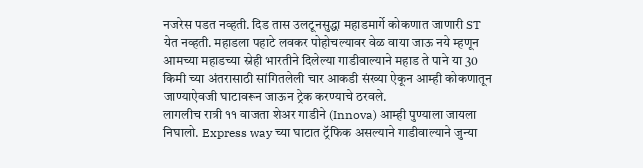नजरेस पडत नव्हती. दिड तास उलटूनसुद्धा महाडमार्गे कोकणात जाणारी ST येत नव्हती. महाडला पहाटे लवकर पोहोचल्यावर वेळ वाया जाऊ नये म्हणून आमच्या महाडच्या स्नेही भारतीने दिलेल्या गाडीवाल्याने महाड ते पाने या 30 किमी च्या अंतरासाठी सांगितलेली चार आकडी संख्या ऐकून आम्ही कोकणातून जाण्याऐवजी घाटावरून जाऊन ट्रेक करण्याचे ठरवले.
लागलीच रात्री ११ वाजता शेअर गाडीने (Innova) आम्ही पुण्याला जायला निघालो. Express way च्या घाटात ट्रॅफिक असल्याने गाडीवाल्याने जुन्या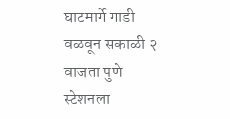घाटमार्गे गाडी वळवून सकाळी २ वाजता पुणे स्टेशनला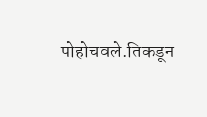पोहोचवले.तिकडून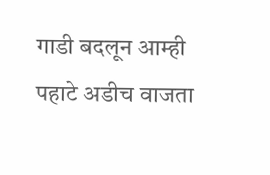गाडी बदलून आम्ही पहाटे अडीच वाजता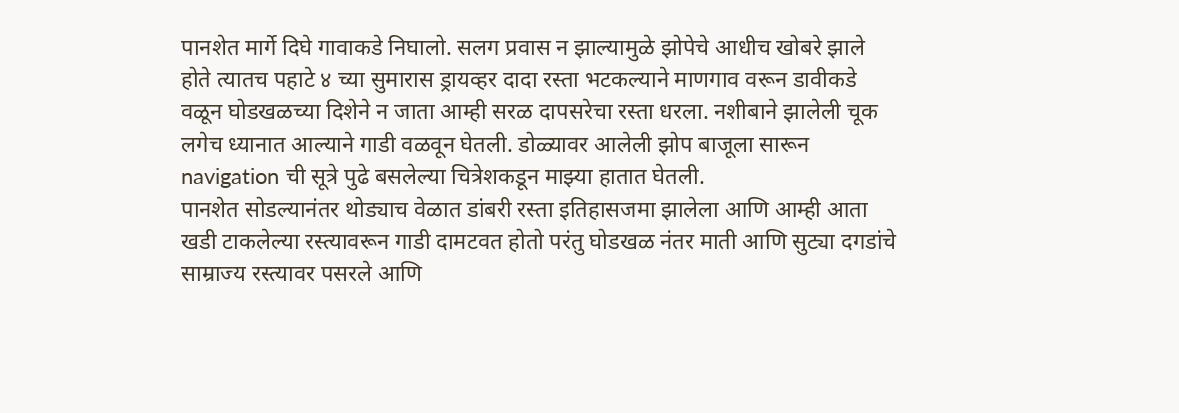पानशेत मार्गे दिघे गावाकडे निघालो. सलग प्रवास न झाल्यामुळे झोपेचे आधीच खोबरे झाले होते त्यातच पहाटे ४ च्या सुमारास ड्रायव्हर दादा रस्ता भटकल्याने माणगाव वरून डावीकडे वळून घोडखळच्या दिशेने न जाता आम्ही सरळ दापसरेचा रस्ता धरला. नशीबाने झालेली चूक लगेच ध्यानात आल्याने गाडी वळवून घेतली. डोळ्यावर आलेली झोप बाजूला सारून navigation ची सूत्रे पुढे बसलेल्या चित्रेशकडून माझ्या हातात घेतली.
पानशेत सोडल्यानंतर थोड्याच वेळात डांबरी रस्ता इतिहासजमा झालेला आणि आम्ही आता खडी टाकलेल्या रस्त्यावरून गाडी दामटवत होतो परंतु घोडखळ नंतर माती आणि सुट्या दगडांचे साम्राज्य रस्त्यावर पसरले आणि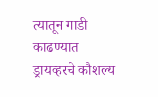त्यातून गाडी काढण्यात ड्रायव्हरचे कौशल्य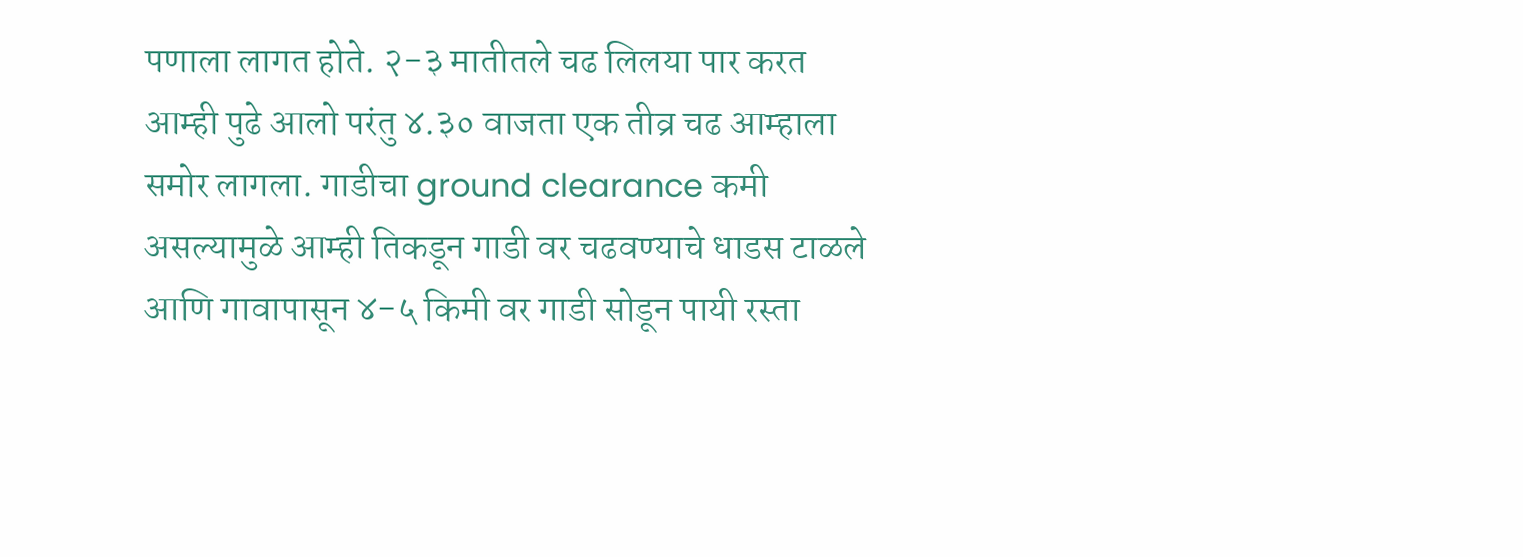पणाला लागत होते. २-३ मातीतले चढ लिलया पार करत आम्ही पुढे आलो परंतु ४.३० वाजता एक तीव्र चढ आम्हाला समोर लागला. गाडीचा ground clearance कमी असल्यामुळे आम्ही तिकडून गाडी वर चढवण्याचे धाडस टाळले आणि गावापासून ४-५ किमी वर गाडी सोडून पायी रस्ता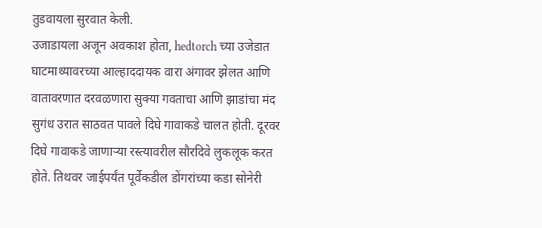तुडवायला सुरवात केली.
उजाडायला अजून अवकाश होता, hedtorch च्या उजेडात घाटमाथ्यावरच्या आल्हाददायक वारा अंगावर झेलत आणि वातावरणात दरवळणारा सुक्या गवताचा आणि झाडांचा मंद सुगंध उरात साठवत पावले दिघे गावाकडे चालत होती. दूरवर दिघे गावाकडे जाणाऱ्या रस्त्यावरील सौरदिवे लुकलूक करत होते. तिथवर जाईपर्यंत पूर्वेकडील डोंगरांच्या कडा सोनेरी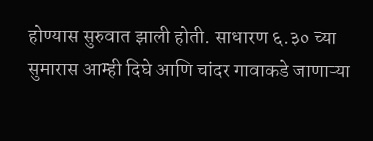होण्यास सुरुवात झाली होती. साधारण ६.३० च्या सुमारास आम्ही दिघे आणि चांदर गावाकडे जाणाऱ्या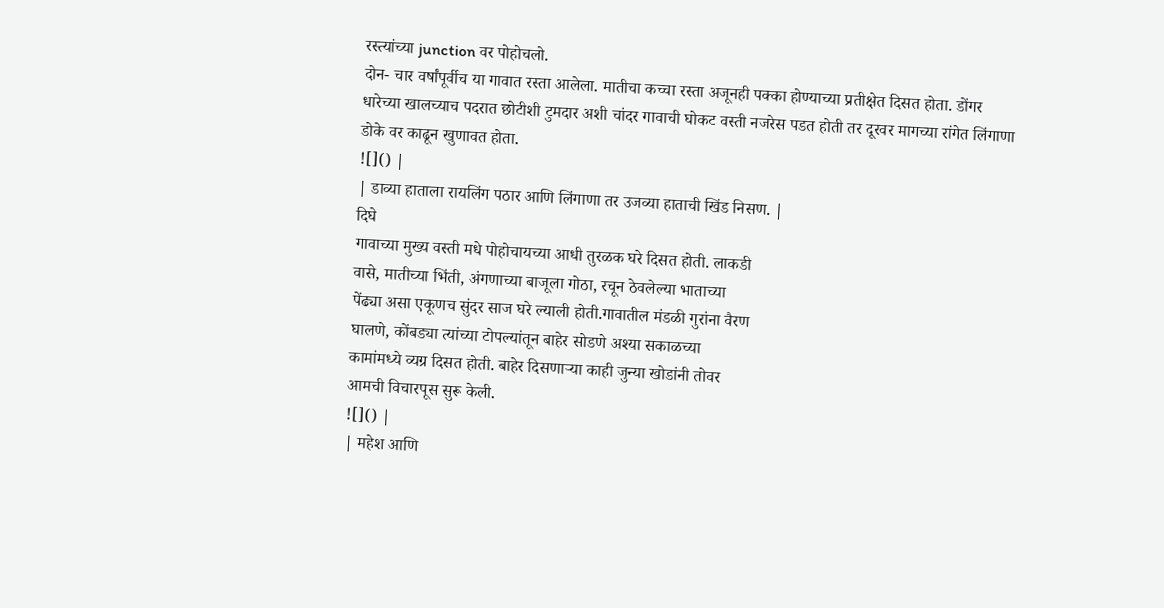रस्त्यांच्या junction वर पोहोचलो.
दोन- चार वर्षांपूर्वीच या गावात रस्ता आलेला. मातीचा कच्चा रस्ता अजूनही पक्का होण्याच्या प्रतीक्षेत दिसत होता. डोंगर धारेच्या खालच्याच पदरात छोटीशी टुमदार अशी चांदर गावाची घोकट वस्ती नजरेस पडत होती तर दूरवर मागच्या रांगेत लिंगाणा डोके वर काढून खुणावत होता.
![]() |
| डाव्या हाताला रायलिंग पठार आणि लिंगाणा तर उजव्या हाताची खिंड निसण. |
दिघे
गावाच्या मुख्य वस्ती मधे पोहोचायच्या आधी तुरळक घरे दिसत होती. लाकडी
वासे, मातीच्या भिंती, अंगणाच्या बाजूला गोठा, रचून ठेवलेल्या भाताच्या
पेंढ्या असा एकूणच सुंदर साज घरे ल्याली होती.गावातील मंडळी गुरांना वैरण
घालणे, कोंबड्या त्यांच्या टोपल्यांतून बाहेर सोडणे अश्या सकाळच्या
कामांमध्ये व्यग्र दिसत होती. बाहेर दिसणाऱ्या काही जुन्या खोडांनी तोवर
आमची विचारपूस सुरू केली.
![]() |
| महेश आणि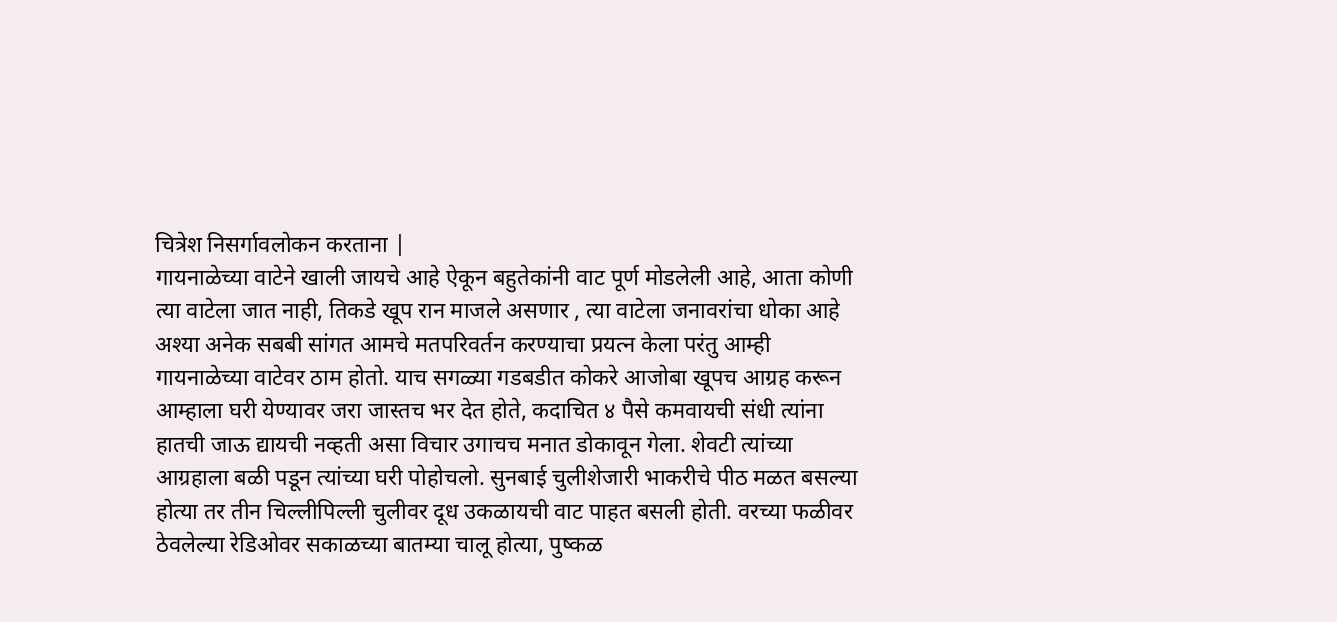चित्रेश निसर्गावलोकन करताना |
गायनाळेच्या वाटेने खाली जायचे आहे ऐकून बहुतेकांनी वाट पूर्ण मोडलेली आहे, आता कोणी त्या वाटेला जात नाही, तिकडे खूप रान माजले असणार , त्या वाटेला जनावरांचा धोका आहे अश्या अनेक सबबी सांगत आमचे मतपरिवर्तन करण्याचा प्रयत्न केला परंतु आम्ही गायनाळेच्या वाटेवर ठाम होतो. याच सगळ्या गडबडीत कोकरे आजोबा खूपच आग्रह करून आम्हाला घरी येण्यावर जरा जास्तच भर देत होते, कदाचित ४ पैसे कमवायची संधी त्यांना हातची जाऊ द्यायची नव्हती असा विचार उगाचच मनात डोकावून गेला. शेवटी त्यांच्या आग्रहाला बळी पडून त्यांच्या घरी पोहोचलो. सुनबाई चुलीशेजारी भाकरीचे पीठ मळत बसल्या होत्या तर तीन चिल्लीपिल्ली चुलीवर दूध उकळायची वाट पाहत बसली होती. वरच्या फळीवर ठेवलेल्या रेडिओवर सकाळच्या बातम्या चालू होत्या, पुष्कळ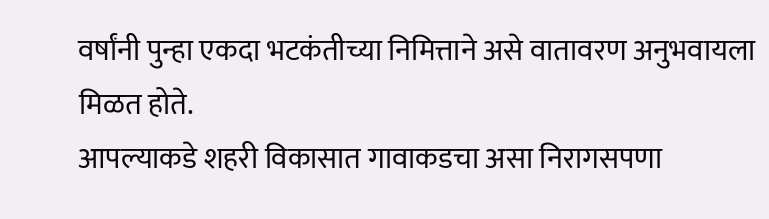वर्षांनी पुन्हा एकदा भटकंतीच्या निमित्ताने असे वातावरण अनुभवायला मिळत होते.
आपल्याकडे शहरी विकासात गावाकडचा असा निरागसपणा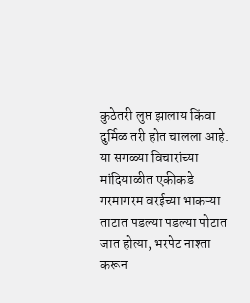कुठेतरी लुप्त झालाय किंवा दुर्मिळ तरी होत चालला आहे. या सगळ्या विचारांच्या मांदियाळीत एकीकडे गरमागरम वरईच्या भाकऱ्या ताटात पडल्या पडल्या पोटात जात होत्या, भरपेट नाश्ता करून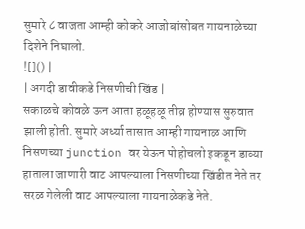सुमारे ८ वाजता आम्ही कोकरे आजोबांसोबत गायनाळेच्या दिशेने निघालो.
![]() |
| अगदी डावीकडे निसणीची खिंड |
सकाळचे कोवळे ऊन आता हळूहळू तीव्र होण्यास सुरुवात झाली होती. सुमारे अर्ध्या तासात आम्ही गायनाळ आणि निसणच्या junction वर येऊन पोहोचलो इकडून डाव्या हाताला जाणारी वाट आपल्याला निसणीच्या खिंडीत नेते तर सरळ गेलेली वाट आपल्याला गायनाळेकडे नेते.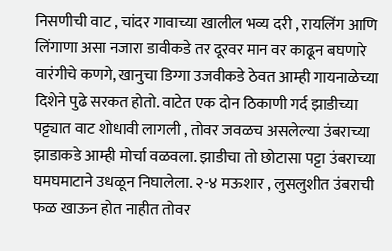निसणीची वाट , चांदर गावाच्या खालील भव्य दरी , रायलिंग आणि लिंगाणा असा नजारा डावीकडे तर दूरवर मान वर काढून बघणारे वारंगीचे कणगे, खानुचा डिग्गा उजवीकडे ठेवत आम्ही गायनाळेच्या दिशेने पुढे सरकत होतो. वाटेत एक दोन ठिकाणी गर्द झाडीच्या पट्ट्यात वाट शोधावी लागली , तोवर जवळच असलेल्या उंबराच्या झाडाकडे आम्ही मोर्चा वळवला. झाडीचा तो छोटासा पट्टा उंबराच्या घमघमाटाने उधळून निघालेला. २-४ मऊशार , लुसलुशीत उंबराची फळ खाऊन होत नाहीत तोवर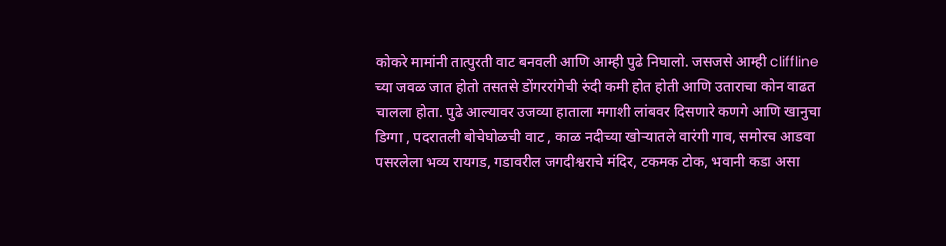कोकरे मामांनी तात्पुरती वाट बनवली आणि आम्ही पुढे निघालो. जसजसे आम्ही cliffline च्या जवळ जात होतो तसतसे डोंगररांगेची रुंदी कमी होत होती आणि उताराचा कोन वाढत चालला होता. पुढे आल्यावर उजव्या हाताला मगाशी लांबवर दिसणारे कणगे आणि खानुचा डिग्गा , पदरातली बोचेघोळची वाट , काळ नदीच्या खोऱ्यातले वारंगी गाव, समोरच आडवा पसरलेला भव्य रायगड, गडावरील जगदीश्वराचे मंदिर, टकमक टोक, भवानी कडा असा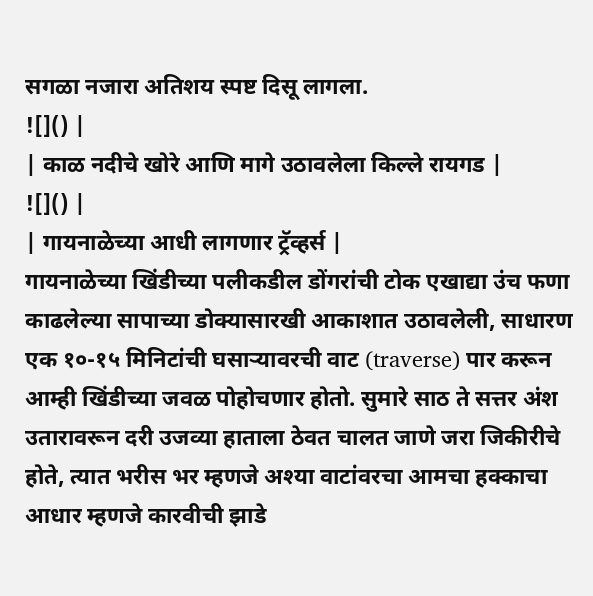सगळा नजारा अतिशय स्पष्ट दिसू लागला.
![]() |
| काळ नदीचे खोरे आणि मागे उठावलेला किल्ले रायगड |
![]() |
| गायनाळेच्या आधी लागणार ट्रॅव्हर्स |
गायनाळेच्या खिंडीच्या पलीकडील डोंगरांची टोक एखाद्या उंच फणा काढलेल्या सापाच्या डोक्यासारखी आकाशात उठावलेली, साधारण एक १०-१५ मिनिटांची घसाऱ्यावरची वाट (traverse) पार करून आम्ही खिंडीच्या जवळ पोहोचणार होतो. सुमारे साठ ते सत्तर अंश उतारावरून दरी उजव्या हाताला ठेवत चालत जाणे जरा जिकीरीचे होते, त्यात भरीस भर म्हणजे अश्या वाटांवरचा आमचा हक्काचा आधार म्हणजे कारवीची झाडे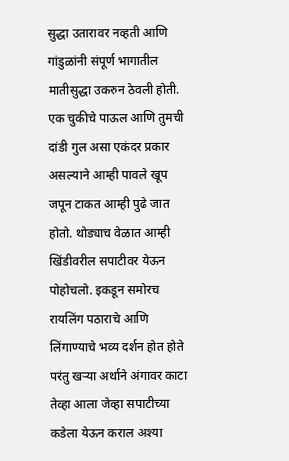सुद्धा उतारावर नव्हती आणि गांडुळांनी संपूर्ण भागातील मातीसुद्धा उकरुन ठेवली होती. एक चुकीचे पाऊल आणि तुमची दांडी गुल असा एकंदर प्रकार असल्याने आम्ही पावले खूप जपून टाकत आम्ही पुढे जात होतो. थोड्याच वेळात आम्ही खिंडीवरील सपाटीवर येऊन पोहोचलो. इकडून समोरच रायलिंग पठाराचे आणि लिंगाण्याचे भव्य दर्शन होत होते परंतु खऱ्या अर्थाने अंगावर काटा तेव्हा आला जेव्हा सपाटीच्या कडेला येऊन कराल अश्या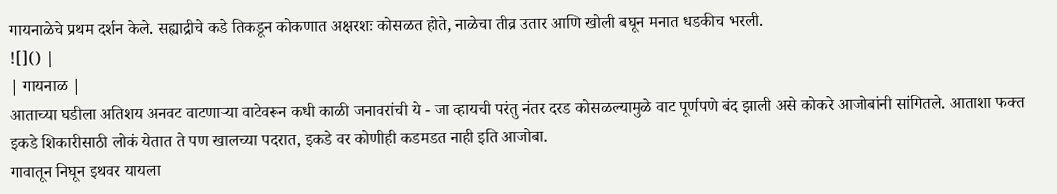गायनाळेचे प्रथम दर्शन केले. सह्याद्रीचे कडे तिकडून कोकणात अक्षरशः कोसळत होते, नाळेचा तीव्र उतार आणि खोली बघून मनात धडकीच भरली.
![]() |
| गायनाळ |
आताच्या घडीला अतिशय अनवट वाटणाऱ्या वाटेवरून कधी काळी जनावरांची ये - जा व्हायची परंतु नंतर दरड कोसळल्यामुळे वाट पूर्णपणे बंद झाली असे कोकरे आजोबांनी सांगितले. आताशा फक्त इकडे शिकारीसाठी लोकं येतात ते पण खालच्या पदरात, इकडे वर कोणीही कडमडत नाही इति आजोबा.
गावातून निघून इथवर यायला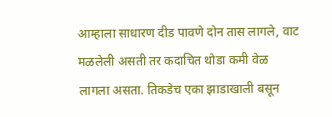आम्हाला साधारण दीड पावणे दोन तास लागले, वाट मळलेली असती तर कदाचित थोडा कमी वेळ लागला असता. तिकडेच एका झाडाखाली बसून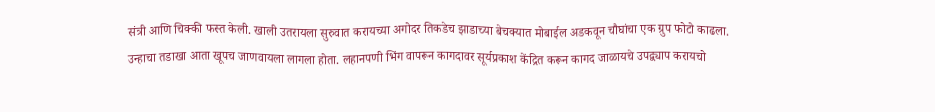संत्री आणि चिक्की फस्त केली. खाली उतरायला सुरुवात करायच्या अगोदर तिकडेच झाडाच्या बेचक्यात मोबाईल अडकवून चौघांचा एक ग्रुप फोटो काढला.
उन्हाचा तडाखा आता खूपच जाणवायला लागला होता. लहानपणी भिंग वापरून कागदावर सूर्यप्रकाश केंद्रित करून कागद जाळायचे उपद्व्याप करायचो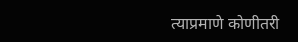त्याप्रमाणे कोणीतरी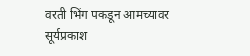वरती भिंग पकडून आमच्यावर सूर्यप्रकाश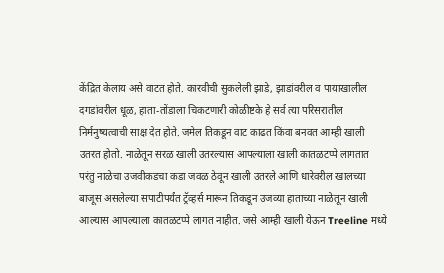केंद्रित केलाय असे वाटत होते. कारवीची सुकलेली झाडे, झाडांवरील व पायाखालील दगडांवरील धूळ, हाता-तोंडाला चिकटणारी कोळीष्टके हे सर्व त्या परिसरातील निर्मनुष्यत्वाची साक्ष देत होते. जमेल तिकडून वाट काढत किंवा बनवत आम्ही खाली उतरत होतो. नाळेतून सरळ खाली उतरल्यास आपल्याला खाली कातळटप्पे लागतात परंतु नाळेचा उजवीकडचा कडा जवळ ठेवून खाली उतरले आणि धारेवरील खालच्या बाजूस असलेल्या सपाटीपर्यंत ट्रॅव्हर्स मारून तिकडून उजव्या हाताच्या नाळेतून खाली आल्यास आपल्याला कातळटप्पे लागत नाहीत. जसे आम्ही खाली येऊन Treeline मध्ये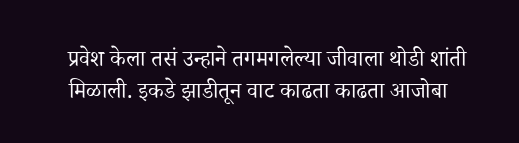प्रवेश केला तसं उन्हाने तगमगलेल्या जीवाला थोडी शांती मिळाली. इकडे झाडीतून वाट काढता काढता आजोबा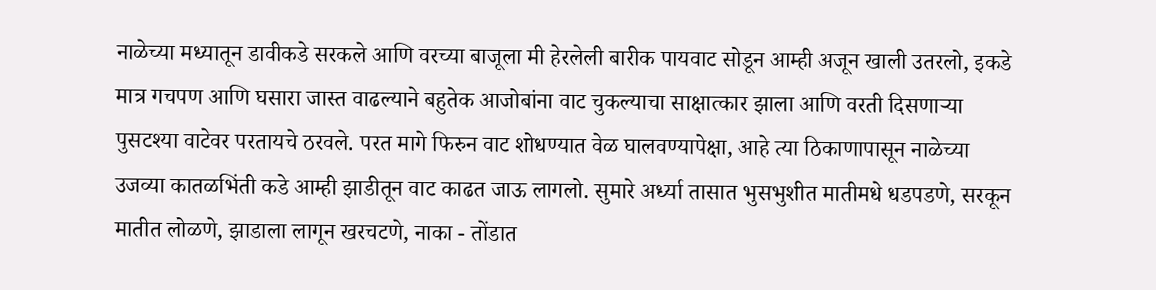नाळेच्या मध्यातून डावीकडे सरकले आणि वरच्या बाजूला मी हेरलेली बारीक पायवाट सोडून आम्ही अजून खाली उतरलो, इकडे मात्र गचपण आणि घसारा जास्त वाढल्याने बहुतेक आजोबांना वाट चुकल्याचा साक्षात्कार झाला आणि वरती दिसणाऱ्या पुसटश्या वाटेवर परतायचे ठरवले. परत मागे फिरुन वाट शोधण्यात वेळ घालवण्यापेक्षा, आहे त्या ठिकाणापासून नाळेच्या उजव्या कातळभिंती कडे आम्ही झाडीतून वाट काढत जाऊ लागलो. सुमारे अर्ध्या तासात भुसभुशीत मातीमधे धडपडणे, सरकून मातीत लोळणे, झाडाला लागून खरचटणे, नाका - तोंडात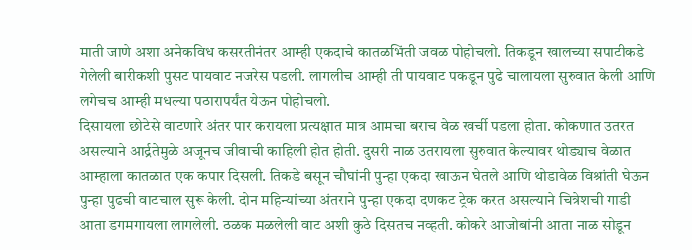माती जाणे अशा अनेकविध कसरतीनंतर आम्ही एकदाचे कातळभिंती जवळ पोहोचलो. तिकडून खालच्या सपाटीकडे गेलेली बारीकशी पुसट पायवाट नजरेस पडली. लागलीच आम्ही ती पायवाट पकडून पुढे चालायला सुरुवात केली आणि लगेचच आम्ही मधल्या पठारापर्यंत येऊन पोहोचलो.
दिसायला छोटेसे वाटणारे अंतर पार करायला प्रत्यक्षात मात्र आमचा बराच वेळ खर्ची पडला होता. कोकणात उतरत असल्याने आर्द्रतेमुळे अजूनच जीवाची काहिली होत होती. दुसरी नाळ उतरायला सुरुवात केल्यावर थोड्याच वेळात आम्हाला कातळात एक कपार दिसली. तिकडे बसून चौघांनी पुन्हा एकदा खाऊन घेतले आणि थोडावेळ विश्रांती घेऊन पुन्हा पुढची वाटचाल सुरू केली. दोन महिन्यांच्या अंतराने पुन्हा एकदा दणकट ट्रेक करत असल्याने चित्रेशची गाडी आता डगमगायला लागलेली. ठळक मळलेली वाट अशी कुठे दिसतच नव्हती. कोकरे आजोबांनी आता नाळ सोडून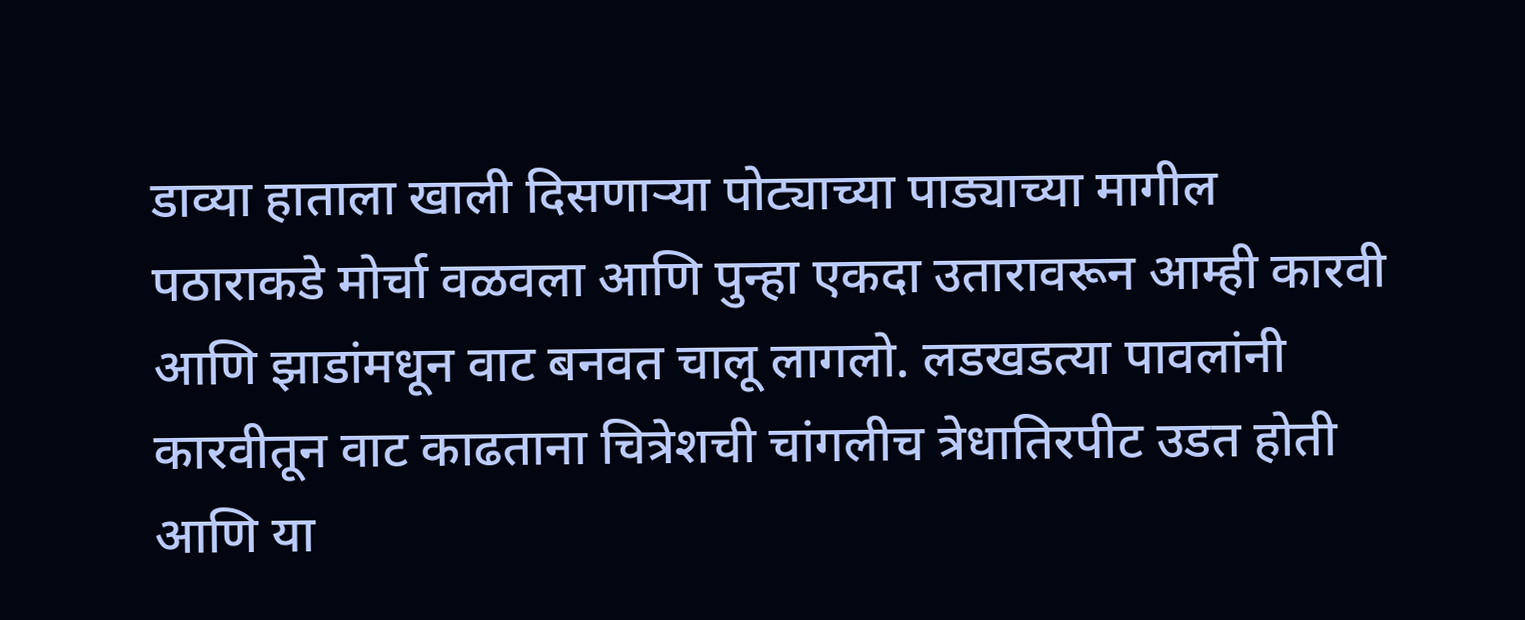डाव्या हाताला खाली दिसणाऱ्या पोट्याच्या पाड्याच्या मागील पठाराकडे मोर्चा वळवला आणि पुन्हा एकदा उतारावरून आम्ही कारवी आणि झाडांमधून वाट बनवत चालू लागलो. लडखडत्या पावलांनी कारवीतून वाट काढताना चित्रेशची चांगलीच त्रेधातिरपीट उडत होती आणि या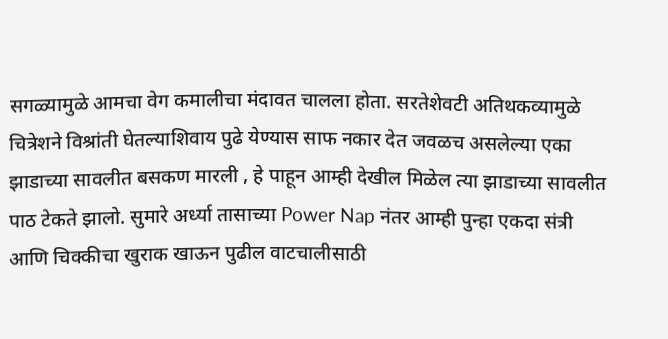सगळ्यामुळे आमचा वेग कमालीचा मंदावत चालला होता. सरतेशेवटी अतिथकव्यामुळे चित्रेशने विश्रांती घेतल्याशिवाय पुढे येण्यास साफ नकार देत जवळच असलेल्या एका झाडाच्या सावलीत बसकण मारली , हे पाहून आम्ही देखील मिळेल त्या झाडाच्या सावलीत पाठ टेकते झालो. सुमारे अर्ध्या तासाच्या Power Nap नंतर आम्ही पुन्हा एकदा संत्री आणि चिक्कीचा खुराक खाऊन पुढील वाटचालीसाठी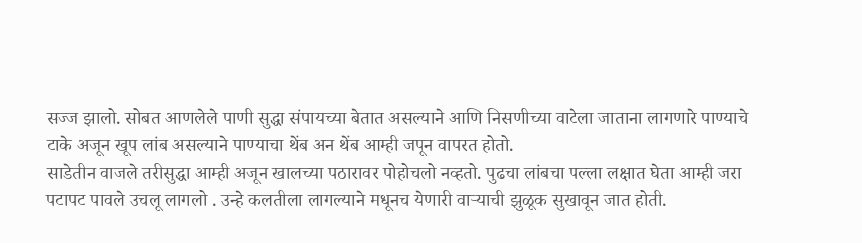सज्ज झालो. सोबत आणलेले पाणी सुद्धा संपायच्या बेतात असल्याने आणि निसणीच्या वाटेला जाताना लागणारे पाण्याचे टाके अजून खूप लांब असल्याने पाण्याचा थेंब अन थेंब आम्ही जपून वापरत होतो.
साडेतीन वाजले तरीसुद्धा आम्ही अजून खालच्या पठारावर पोहोचलो नव्हतो. पुढचा लांबचा पल्ला लक्षात घेता आम्ही जरा पटापट पावले उचलू लागलो . उन्हे कलतीला लागल्याने मधूनच येणारी वाऱ्याची झुळूक सुखावून जात होती.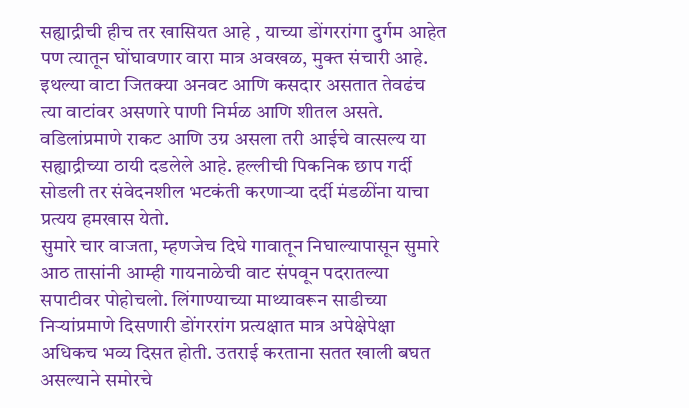सह्याद्रीची हीच तर खासियत आहे , याच्या डोंगररांगा दुर्गम आहेत पण त्यातून घोंघावणार वारा मात्र अवखळ, मुक्त संचारी आहे. इथल्या वाटा जितक्या अनवट आणि कसदार असतात तेवढंच त्या वाटांवर असणारे पाणी निर्मळ आणि शीतल असते. वडिलांप्रमाणे राकट आणि उग्र असला तरी आईचे वात्सल्य या सह्याद्रीच्या ठायी दडलेले आहे. हल्लीची पिकनिक छाप गर्दी सोडली तर संवेदनशील भटकंती करणाऱ्या दर्दी मंडळींना याचा प्रत्यय हमखास येतो.
सुमारे चार वाजता, म्हणजेच दिघे गावातून निघाल्यापासून सुमारे आठ तासांनी आम्ही गायनाळेची वाट संपवून पदरातल्या सपाटीवर पोहोचलो. लिंगाण्याच्या माथ्यावरून साडीच्या निऱ्यांप्रमाणे दिसणारी डोंगररांग प्रत्यक्षात मात्र अपेक्षेपेक्षा अधिकच भव्य दिसत होती. उतराई करताना सतत खाली बघत असल्याने समोरचे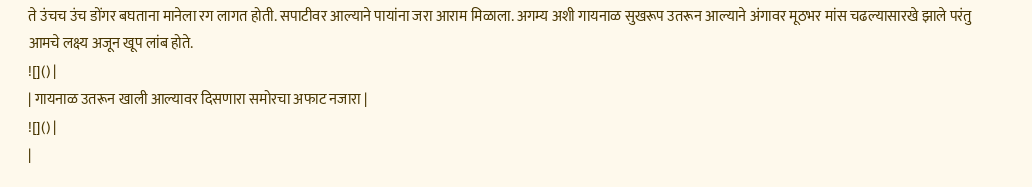ते उंचच उंच डोंगर बघताना मानेला रग लागत होती. सपाटीवर आल्याने पायांना जरा आराम मिळाला. अगम्य अशी गायनाळ सुखरूप उतरून आल्याने अंगावर मूठभर मांस चढल्यासारखे झाले परंतु आमचे लक्ष्य अजून खूप लांब होते.
![]() |
| गायनाळ उतरून खाली आल्यावर दिसणारा समोरचा अफाट नजारा |
![]() |
|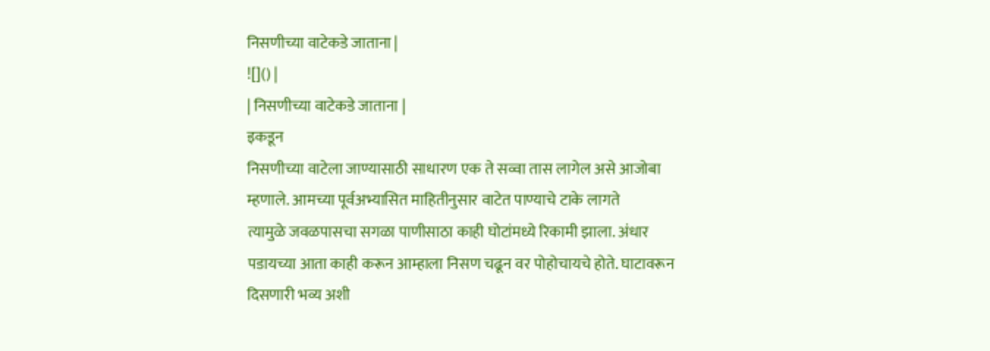निसणीच्या वाटेकडे जाताना |
![]() |
| निसणीच्या वाटेकडे जाताना |
इकडून
निसणीच्या वाटेला जाण्यासाठी साधारण एक ते सव्वा तास लागेल असे आजोबा
म्हणाले. आमच्या पूर्वअभ्यासित माहितीनुसार वाटेत पाण्याचे टाके लागते
त्यामुळे जवळपासचा सगळा पाणीसाठा काही घोटांमध्ये रिकामी झाला. अंधार
पडायच्या आता काही करून आम्हाला निसण चढून वर पोहोचायचे होते. घाटावरून
दिसणारी भव्य अशी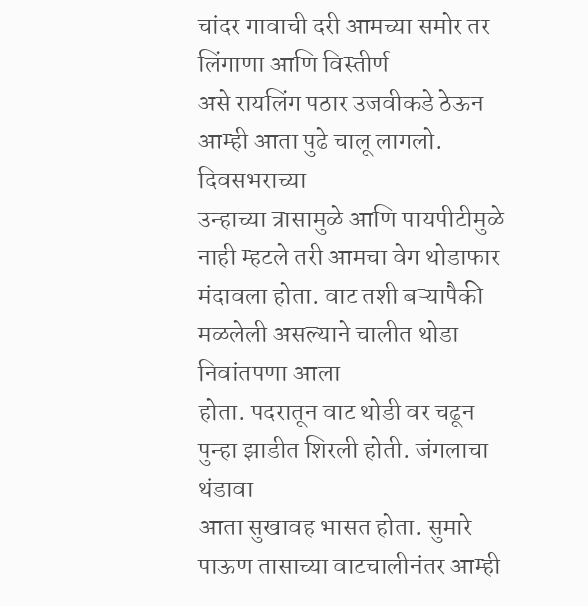चांदर गावाची दरी आमच्या समोर तर लिंगाणा आणि विस्तीर्ण
असे रायलिंग पठार उजवीकडे ठेऊन आम्ही आता पुढे चालू लागलो. दिवसभराच्या
उन्हाच्या त्रासामुळे आणि पायपीटीमुळे नाही म्हटले तरी आमचा वेग थोडाफार
मंदावला होता. वाट तशी बऱ्यापैकी मळलेली असल्याने चालीत थोडा निवांतपणा आला
होता. पदरातून वाट थोडी वर चढून पुन्हा झाडीत शिरली होती. जंगलाचा थंडावा
आता सुखावह भासत होता. सुमारे पाऊण तासाच्या वाटचालीनंतर आम्ही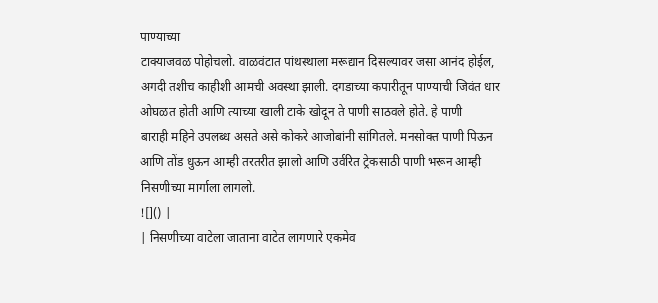पाण्याच्या
टाक्याजवळ पोहोचलो. वाळवंटात पांथस्थाला मरूद्यान दिसल्यावर जसा आनंद होईल,
अगदी तशीच काहीशी आमची अवस्था झाली. दगडाच्या कपारीतून पाण्याची जिवंत धार
ओघळत होती आणि त्याच्या खाली टाके खोदून ते पाणी साठवले होते. हे पाणी
बाराही महिने उपलब्ध असते असे कोकरे आजोबांनी सांगितले. मनसोक्त पाणी पिऊन
आणि तोंड धुऊन आम्ही तरतरीत झालो आणि उर्वरित ट्रेकसाठी पाणी भरून आम्ही
निसणीच्या मार्गाला लागलो.
![]() |
| निसणीच्या वाटेला जाताना वाटेत लागणारे एकमेव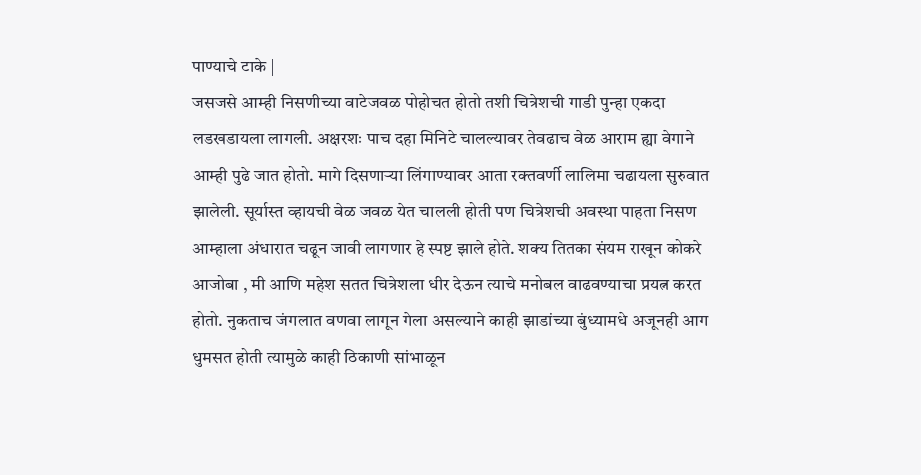पाण्याचे टाके |
जसजसे आम्ही निसणीच्या वाटेजवळ पोहोचत होतो तशी चित्रेशची गाडी पुन्हा एकदा लडखडायला लागली. अक्षरशः पाच दहा मिनिटे चालल्यावर तेवढाच वेळ आराम ह्या वेगाने आम्ही पुढे जात होतो. मागे दिसणाऱ्या लिंगाण्यावर आता रक्तवर्णी लालिमा चढायला सुरुवात झालेली. सूर्यास्त व्हायची वेळ जवळ येत चालली होती पण चित्रेशची अवस्था पाहता निसण आम्हाला अंधारात चढून जावी लागणार हे स्पष्ट झाले होते. शक्य तितका संयम राखून कोकरे आजोबा , मी आणि महेश सतत चित्रेशला धीर देऊन त्याचे मनोबल वाढवण्याचा प्रयत्न करत होतो. नुकताच जंगलात वणवा लागून गेला असल्याने काही झाडांच्या बुंध्यामधे अजूनही आग धुमसत होती त्यामुळे काही ठिकाणी सांभाळून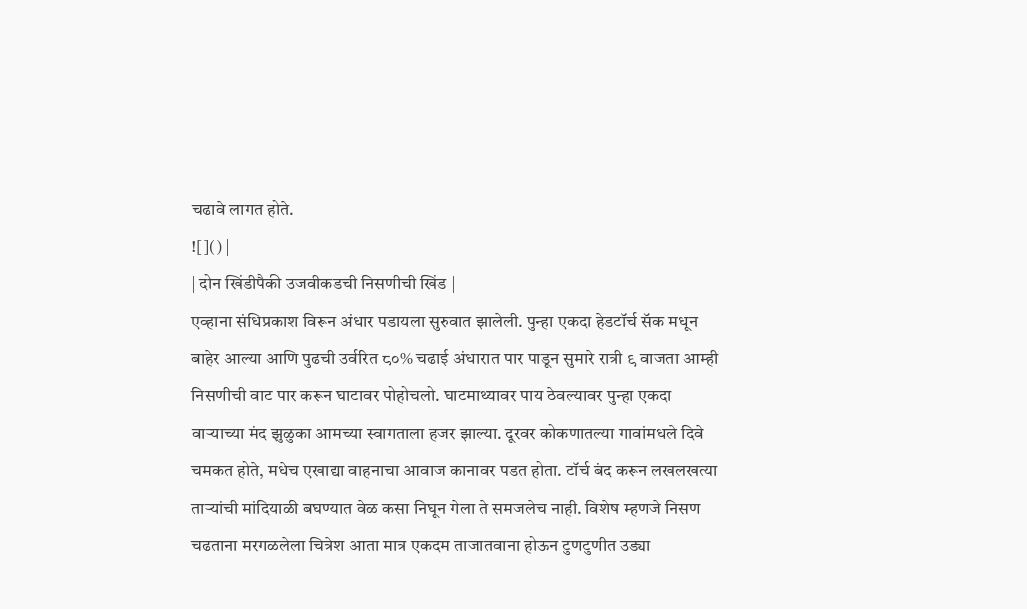चढावे लागत होते.
![]() |
| दोन खिंडीपैकी उजवीकडची निसणीची खिंड |
एव्हाना संधिप्रकाश विरून अंधार पडायला सुरुवात झालेली. पुन्हा एकदा हेडटॉर्च सॅक मधून बाहेर आल्या आणि पुढची उर्वरित ८०% चढाई अंधारात पार पाडून सुमारे रात्री ९ वाजता आम्ही निसणीची वाट पार करून घाटावर पोहोचलो. घाटमाथ्यावर पाय ठेवल्यावर पुन्हा एकदा वाऱ्याच्या मंद झुळुका आमच्या स्वागताला हजर झाल्या. दूरवर कोकणातल्या गावांमधले दिवे चमकत होते, मधेच एखाद्या वाहनाचा आवाज कानावर पडत होता. टॉर्च बंद करून लखलखत्या ताऱ्यांची मांदियाळी बघण्यात वेळ कसा निघून गेला ते समजलेच नाही. विशेष म्हणजे निसण चढताना मरगळलेला चित्रेश आता मात्र एकदम ताजातवाना होऊन टुणटुणीत उड्या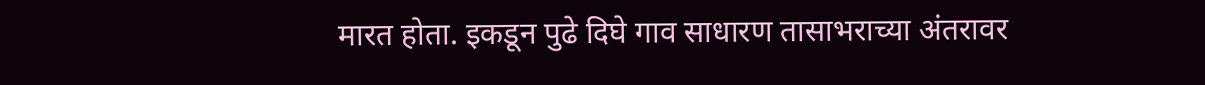मारत होता. इकडून पुढे दिघे गाव साधारण तासाभराच्या अंतरावर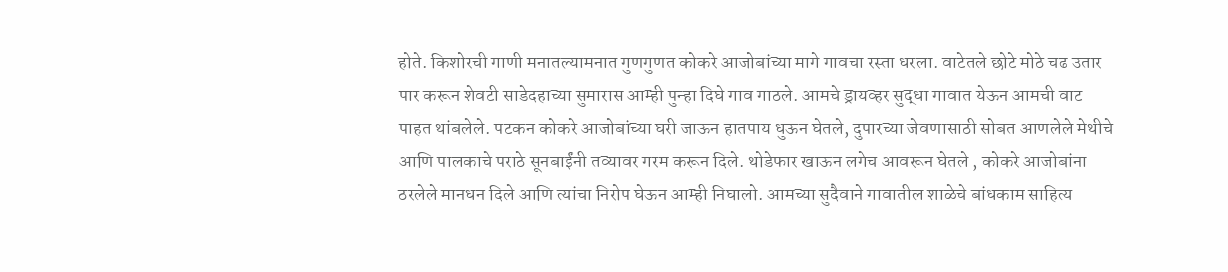होते. किशोरची गाणी मनातल्यामनात गुणगुणत कोकरे आजोबांच्या मागे गावचा रस्ता धरला. वाटेतले छोटे मोठे चढ उतार पार करून शेवटी साडेदहाच्या सुमारास आम्ही पुन्हा दिघे गाव गाठले. आमचे ड्रायव्हर सुद्धा गावात येऊन आमची वाट पाहत थांबलेले. पटकन कोकरे आजोबांच्या घरी जाऊन हातपाय धुऊन घेतले, दुपारच्या जेवणासाठी सोबत आणलेले मेथीचे आणि पालकाचे पराठे सूनबाईंनी तव्यावर गरम करून दिले. थोडेफार खाऊन लगेच आवरून घेतले , कोकरे आजोबांना ठरलेले मानधन दिले आणि त्यांचा निरोप घेऊन आम्ही निघालो. आमच्या सुदैवाने गावातील शाळेचे बांधकाम साहित्य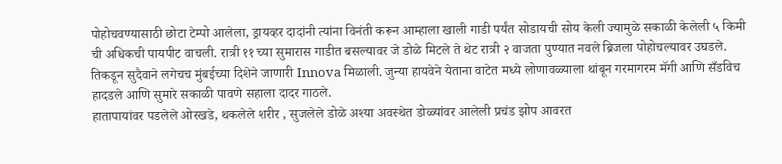पोहोचवण्यासाठी छोटा टेम्पो आलेला, ड्रायव्हर दादांनी त्यांना विनंती करून आम्हाला खाली गाडी पर्यंत सोडायची सोय केली ज्यामुळे सकाळी केलेली ५ किमी ची अधिकची पायपीट वाचली. रात्री ११ च्या सुमारास गाडीत बसल्यावर जे डोळे मिटले ते थेट रात्री २ वाजता पुण्यात नवले ब्रिजला पोहोचल्यावर उघडले. तिकडून सुदैवाने लगेचच मुंबईच्या दिशेने जाणारी Innova मिळाली. जुन्या हायवेने येताना वाटेत मध्ये लोणावळ्याला थांबून गरमागरम मॅगी आणि सँडविच हादडले आणि सुमारे सकाळी पावणे सहाला दादर गाठले.
हातापायांवर पडलेले ओरखडे, थकलेले शरीर , सुजलेले डोळे अश्या अवस्थेत डोळ्यांवर आलेली प्रचंड झोप आवरत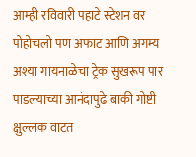आम्ही रविवारी पहाटे स्टेशन वर पोहोचलो पण अफाट आणि अगम्य अश्या गायनाळेचा ट्रेक सुखरूप पार पाडल्याच्या आनंदापुढे बाकी गोष्टी क्षुल्लक वाटत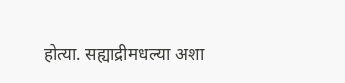होत्या. सह्याद्रीमधल्या अशा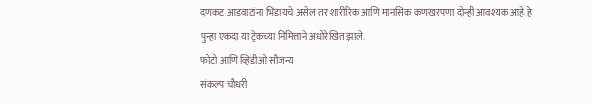दणकट आडवाटांना भिडायचे असेल तर शारीरिक आणि मानसिक कणखरपणा दोन्ही आवश्यक आहे हे पुन्हा एकदा या ट्रेकच्या निमित्ताने अधोरेखित झाले.
फोटो आणि व्हिडीओ सौजन्य
संकल्प चौधरी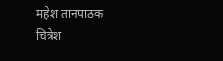महेश तानपाठक
चित्रेश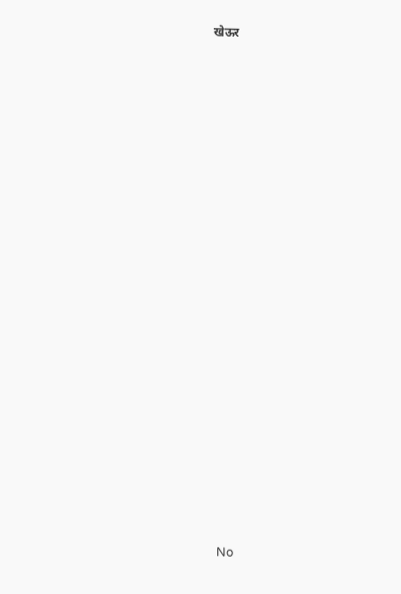खेऊर



























No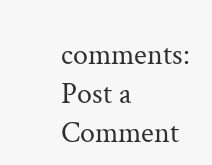comments:
Post a Comment